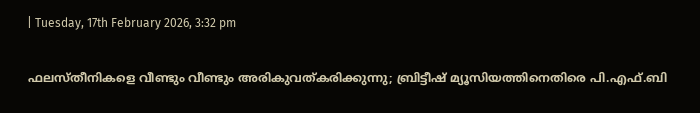| Tuesday, 17th February 2026, 3:32 pm

ഫലസ്തീനികളെ വീണ്ടും വീണ്ടും അരികുവത്കരിക്കുന്നു; ബ്രിട്ടീഷ് മ്യൂസിയത്തിനെതിരെ പി.എഫ്.ബി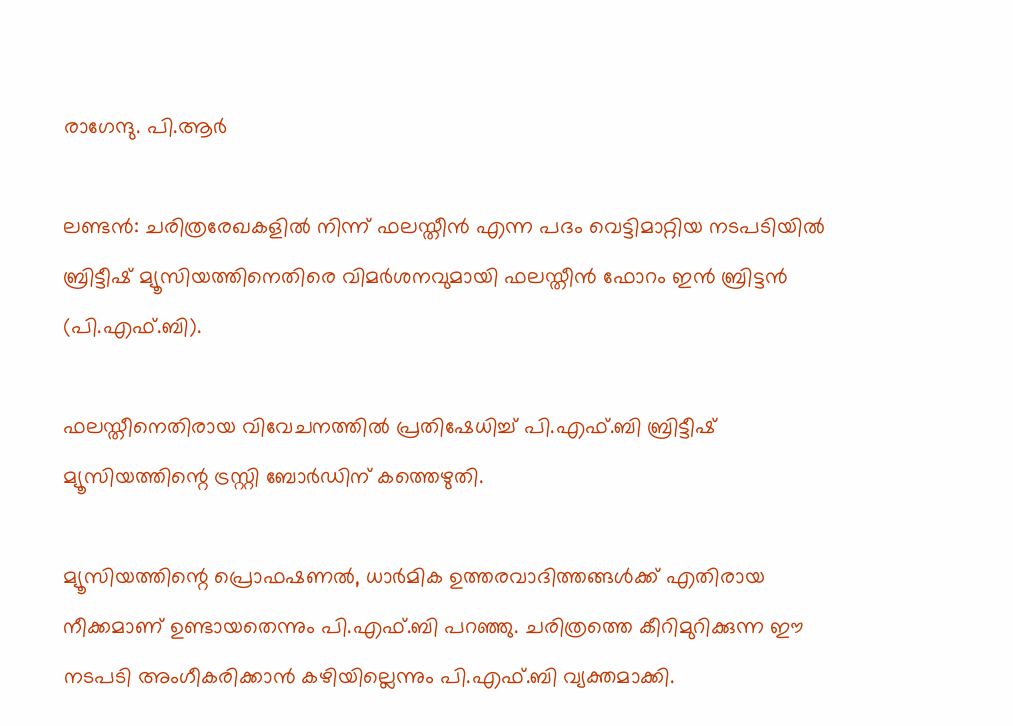രാഗേന്ദു. പി.ആര്‍

ലണ്ടന്‍: ചരിത്രരേഖകളില്‍ നിന്ന് ഫലസ്തീന്‍ എന്ന പദം വെട്ടിമാറ്റിയ നടപടിയില്‍ ബ്രിട്ടീഷ് മ്യൂസിയത്തിനെതിരെ വിമര്‍ശനവുമായി ഫലസ്തീന്‍ ഫോറം ഇന്‍ ബ്രിട്ടന്‍ (പി.എഫ്.ബി).

ഫലസ്തീനെതിരായ വിവേചനത്തില്‍ പ്രതിഷേധിച്ച് പി.എഫ്.ബി ബ്രിട്ടീഷ് മ്യൂസിയത്തിന്റെ ട്രസ്റ്റി ബോര്‍ഡിന് കത്തെഴുതി.

മ്യൂസിയത്തിന്റെ പ്രൊഫഷണല്‍, ധാര്‍മിക ഉത്തരവാദിത്തങ്ങള്‍ക്ക് എതിരായ നീക്കമാണ് ഉണ്ടായതെന്നും പി.എഫ്.ബി പറഞ്ഞു. ചരിത്രത്തെ കീറിമുറിക്കുന്ന ഈ നടപടി അംഗീകരിക്കാന്‍ കഴിയില്ലെന്നും പി.എഫ്.ബി വ്യക്തമാക്കി.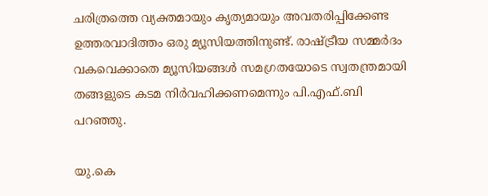ചരിത്രത്തെ വ്യക്തമായും കൃത്യമായും അവതരിപ്പിക്കേണ്ട ഉത്തരവാദിത്തം ഒരു മ്യൂസിയത്തിനുണ്ട്. രാഷ്ട്രീയ സമ്മര്‍ദം വകവെക്കാതെ മ്യൂസിയങ്ങള്‍ സമഗ്രതയോടെ സ്വതന്ത്രമായി തങ്ങളുടെ കടമ നിര്‍വഹിക്കണമെന്നും പി.എഫ്.ബി പറഞ്ഞു.

യു.കെ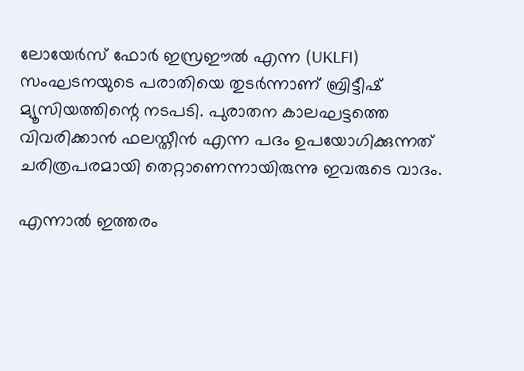ലോയേര്‍സ് ഫോര്‍ ഇസ്രഈല്‍ എന്ന (UKLFI) സംഘടനയുടെ പരാതിയെ തുടര്‍ന്നാണ് ബ്രിട്ടീഷ് മ്യൂസിയത്തിന്റെ നടപടി. പുരാതന കാലഘട്ടത്തെ വിവരിക്കാന്‍ ഫലസ്തീന്‍ എന്ന പദം ഉപയോഗിക്കുന്നത് ചരിത്രപരമായി തെറ്റാണെന്നായിരുന്നു ഇവരുടെ വാദം.

എന്നാല്‍ ഇത്തരം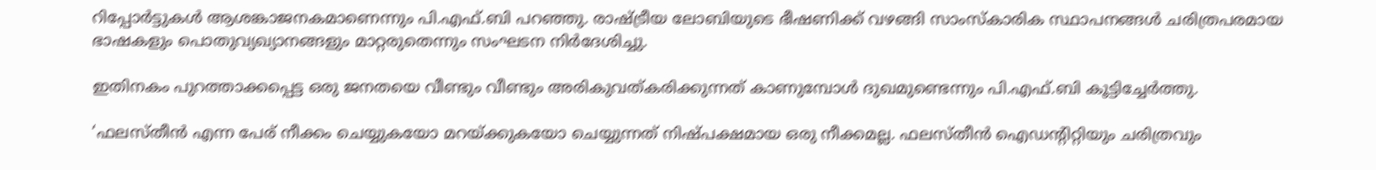റിപ്പോര്‍ട്ടുകള്‍ ആശങ്കാജനകമാണെന്നും പി.എഫ്.ബി പറഞ്ഞു. രാഷ്ട്രീയ ലോബിയുടെ ഭീഷണിക്ക് വഴങ്ങി സാംസ്‌കാരിക സ്ഥാപനങ്ങള്‍ ചരിത്രപരമായ ഭാഷകളും പൊതുവ്യഖ്യാനങ്ങളും മാറ്റരുതെന്നും സംഘടന നിര്‍ദേശിച്ചു.

ഇതിനകം പുറത്താക്കപ്പെട്ട ഒരു ജനതയെ വീണ്ടും വീണ്ടും അരികുവത്കരിക്കുന്നത് കാണുമ്പോള്‍ ദുഖമുണ്ടെന്നും പി.എഫ്.ബി കൂട്ടിച്ചേര്‍ത്തു.

‘ഫലസ്തീന്‍ എന്ന പേര് നീക്കം ചെയ്യുകയോ മറയ്ക്കുകയോ ചെയ്യുന്നത് നിഷ്പക്ഷമായ ഒരു നീക്കമല്ല. ഫലസ്തീന്‍ ഐഡന്റിറ്റിയും ചരിത്രവും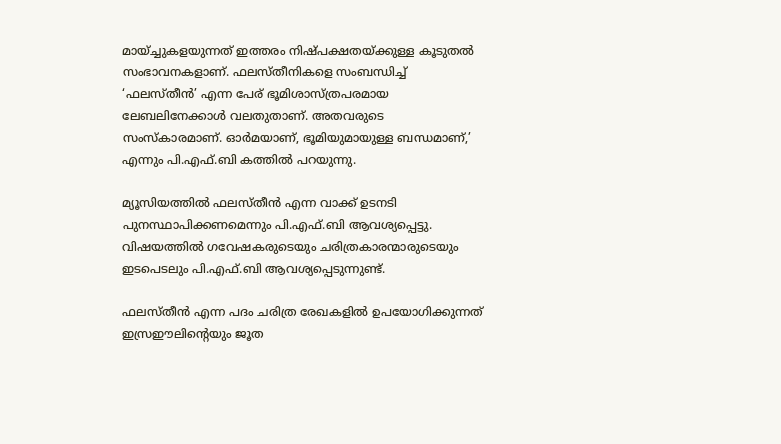മായ്ച്ചുകളയുന്നത് ഇത്തരം നിഷ്പക്ഷതയ്ക്കുള്ള കൂടുതല്‍ സംഭാവനകളാണ്. ഫലസ്തീനികളെ സംബന്ധിച്ച് ‘ഫലസ്തീന്‍’ എന്ന പേര് ഭൂമിശാസ്ത്രപരമായ ലേബലിനേക്കാള്‍ വലതുതാണ്. അതവരുടെ സംസ്‌കാരമാണ്. ഓര്‍മയാണ്, ഭൂമിയുമായുള്ള ബന്ധമാണ്,’ എന്നും പി.എഫ്.ബി കത്തില്‍ പറയുന്നു.

മ്യൂസിയത്തില്‍ ഫലസ്തീന്‍ എന്ന വാക്ക് ഉടനടി പുനസ്ഥാപിക്കണമെന്നും പി.എഫ്.ബി ആവശ്യപ്പെട്ടു. വിഷയത്തില്‍ ഗവേഷകരുടെയും ചരിത്രകാരന്മാരുടെയും ഇടപെടലും പി.എഫ്.ബി ആവശ്യപ്പെടുന്നുണ്ട്.

ഫലസ്തീന്‍ എന്ന പദം ചരിത്ര രേഖകളില്‍ ഉപയോഗിക്കുന്നത് ഇസ്രഈലിന്റെയും ജൂത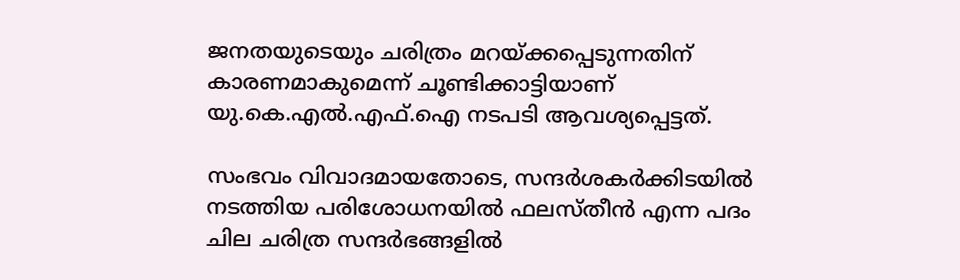ജനതയുടെയും ചരിത്രം മറയ്ക്കപ്പെടുന്നതിന് കാരണമാകുമെന്ന് ചൂണ്ടിക്കാട്ടിയാണ് യു.കെ.എല്‍.എഫ്.ഐ നടപടി ആവശ്യപ്പെട്ടത്.

സംഭവം വിവാദമായതോടെ, സന്ദര്‍ശകര്‍ക്കിടയില്‍ നടത്തിയ പരിശോധനയില്‍ ഫലസ്തീന്‍ എന്ന പദം ചില ചരിത്ര സന്ദര്‍ഭങ്ങളില്‍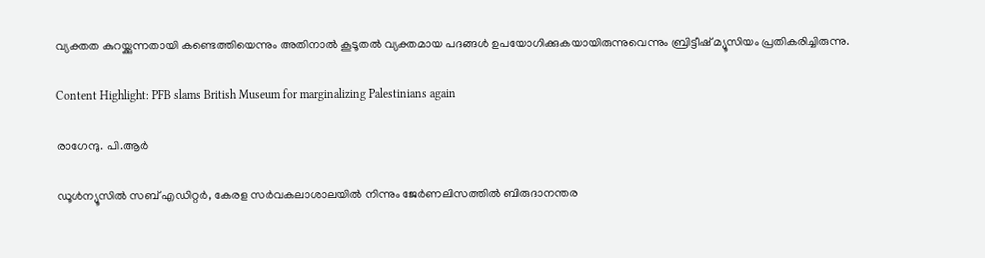വ്യക്തത കുറയ്ക്കുന്നതായി കണ്ടെത്തിയെന്നും അതിനാല്‍ കൂടൂതല്‍ വ്യക്തമായ പദങ്ങള്‍ ഉപയോഗിക്കുകയായിരുന്നുവെന്നും ബ്രിട്ടീഷ് മ്യൂസിയം പ്രതികരിച്ചിരുന്നു.

Content Highlight: PFB slams British Museum for marginalizing Palestinians again

രാഗേന്ദു. പി.ആര്‍

ഡൂള്‍ന്യൂസില്‍ സബ് എഡിറ്റര്‍, കേരള സര്‍വകലാശാലയില്‍ നിന്നും ജേര്‍ണലിസത്തില്‍ ബിരുദാനന്തര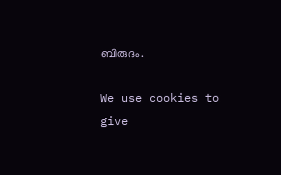ബിരുദം.

We use cookies to give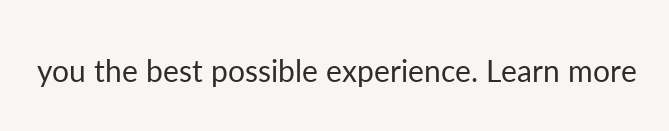you the best possible experience. Learn more